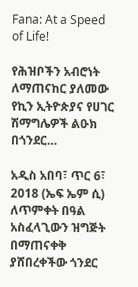Fana: At a Speed of Life!

የሕዝቦችን አብሮነት ለማጠናከር ያለመው የኪን ኢትዮጵያና የሀገር ሽማግሌዎች ልዑክ በጎንደር…

አዲስ አበባ፣ ጥር 6፣ 2018 (ኤፍ ኤም ሲ) ለጥምቀት በዓል አስፈላጊውን ዝግጅት በማጠናቀቅ ያሸበረቀችው ጎንደር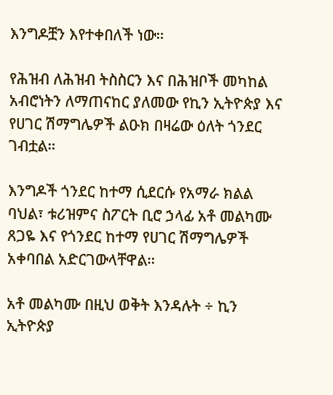እንግዶቿን እየተቀበለች ነው።

የሕዝብ ለሕዝብ ትስስርን እና በሕዝቦች መካከል አብሮነትን ለማጠናከር ያለመው የኪን ኢትዮጵያ እና የሀገር ሽማግሌዎች ልዑክ በዛሬው ዕለት ጎንደር ገብቷል።

እንግዶች ጎንደር ከተማ ሲደርሱ የአማራ ክልል ባህል፣ ቱሪዝምና ስፖርት ቢሮ ኃላፊ አቶ መልካሙ ጸጋዬ እና የጎንደር ከተማ የሀገር ሽማግሌዎች አቀባበል አድርገውላቸዋል።

አቶ መልካሙ በዚህ ወቅት እንዳሉት ÷ ኪን ኢትዮጵያ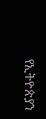የኢትዮጵያን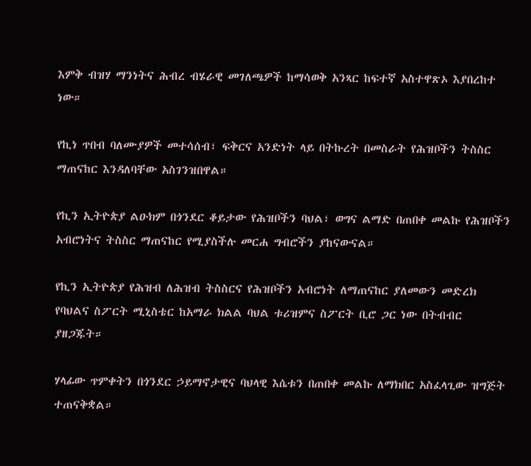እምቅ ብዝሃ ማንነትና ሕብረ ብሄራዊ መገለጫዎች ከማሳወቅ አንጻር ከፍተኛ አስተዋጽኦ እያበረከተ ነው።

የኪነ ጥበብ ባለሙያዎች መተሳሰብ፣ ፍቅርና አንድነት ላይ በትኩረት በመስራት የሕዝቦችን ትስስር ማጠናከር እንዳለባቸው አስገንዝበዋል።

የኪን ኢትዮጵያ ልዑክም በጎንደር ቆይታው የሕዝቦችን ባህል፣ ወግና ልማድ በጠበቀ መልኩ የሕዝቦችን አብሮነትና ትስስር ማጠናከር የሚያስችሉ መርሐ ግብሮችን ያከናውናል።

የኪን ኢትዮጵያ የሕዝብ ለሕዝብ ትስስርና የሕዝቦችን አብሮነት ለማጠናከር ያለመውን መድረክ የባህልና ስፖርት ሚኒስቴር ከአማራ ክልል ባህል ቱሪዝምና ስፖርት ቢሮ ጋር ነው በትብብር ያዘጋጁት።

ሃላፊው ጥምቀትን በጎንደር ኃይማኖታዊና ባህላዊ እሴቱን በጠበቀ መልኩ ለማክበር አስፈላጊው ዝግጅት ተጠናቅቋል።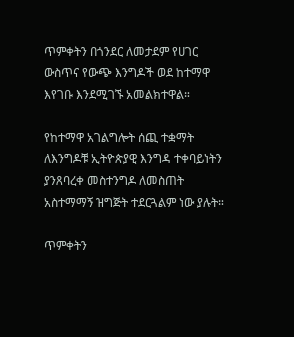ጥምቀትን በጎንደር ለመታደም የሀገር ውስጥና የውጭ እንግዶች ወደ ከተማዋ እየገቡ እንደሚገኙ አመልክተዋል።

የከተማዋ አገልግሎት ሰጪ ተቋማት ለእንግዶቹ ኢትዮጵያዊ እንግዳ ተቀባይነትን ያንጸባረቀ መስተንግዶ ለመስጠት አስተማማኝ ዝግጅት ተደርጓልም ነው ያሉት።

ጥምቀትን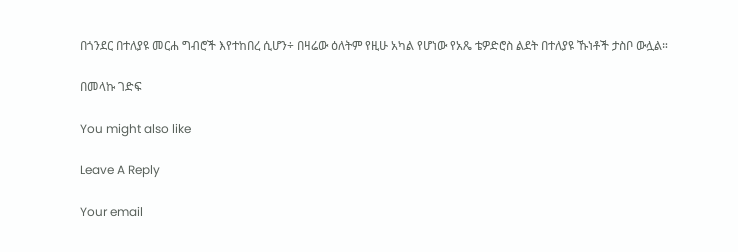በጎንደር በተለያዩ መርሐ ግብሮች እየተከበረ ሲሆን÷ በዛሬው ዕለትም የዚሁ አካል የሆነው የአጼ ቴዎድሮስ ልደት በተለያዩ ኹነቶች ታስቦ ውሏል።

በመላኩ ገድፍ

You might also like

Leave A Reply

Your email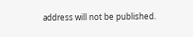address will not be published.